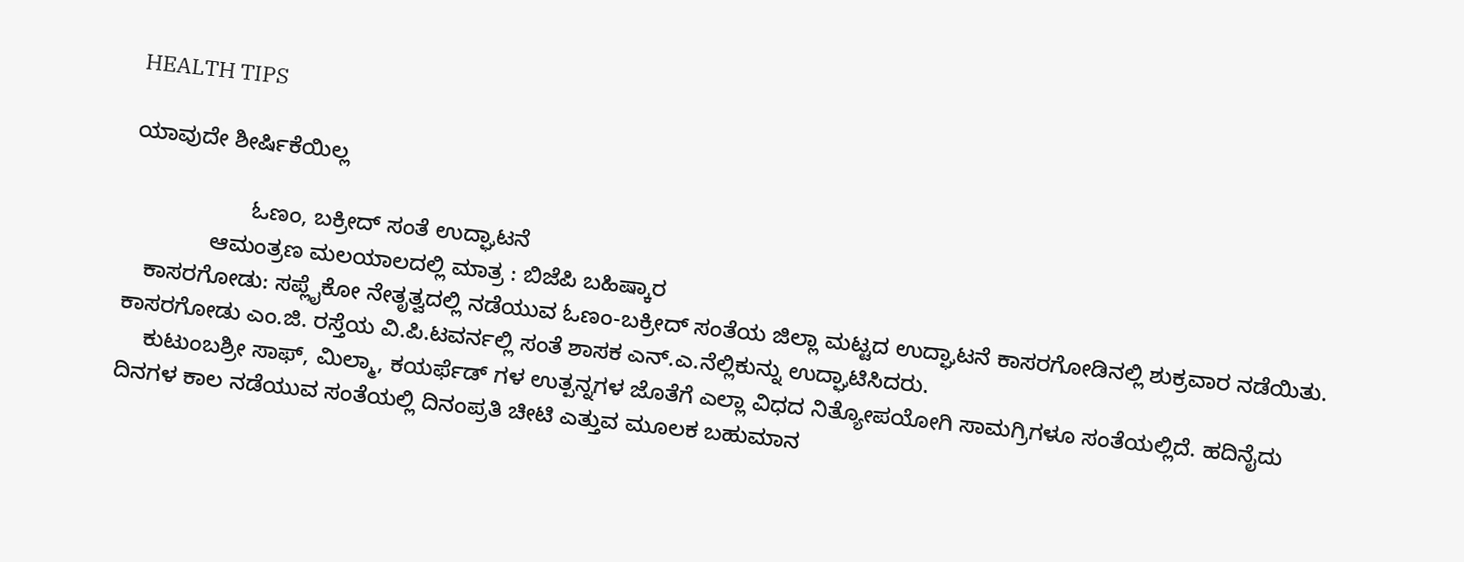HEALTH TIPS

ಯಾವುದೇ ಶೀರ್ಷಿಕೆಯಿಲ್ಲ

                   ಓಣಂ, ಬಕ್ರೀದ್ ಸಂತೆ ಉದ್ಘಾಟನೆ
             ಆಮಂತ್ರಣ ಮಲಯಾಲದಲ್ಲಿ ಮಾತ್ರ : ಬಿಜೆಪಿ ಬಹಿಷ್ಕಾರ
   ಕಾಸರಗೋಡು: ಸಪ್ಲೈಕೋ ನೇತೃತ್ವದಲ್ಲಿ ನಡೆಯುವ ಓಣಂ-ಬಕ್ರೀದ್ ಸಂತೆಯ ಜಿಲ್ಲಾ ಮಟ್ಟದ ಉದ್ಘಾಟನೆ ಕಾಸರಗೋಡಿನಲ್ಲಿ ಶುಕ್ರವಾರ ನಡೆಯಿತು.
ಕಾಸರಗೋಡು ಎಂ.ಜಿ. ರಸ್ತೆಯ ವಿ.ಪಿ.ಟವರ್ನಲ್ಲಿ ಸಂತೆ ಶಾಸಕ ಎನ್.ಎ.ನೆಲ್ಲಿಕುನ್ನು ಉದ್ಘಾಟಿಸಿದರು.
    ಕುಟುಂಬಶ್ರೀ ಸಾಫ್, ಮಿಲ್ಮಾ, ಕಯರ್ಫೆಡ್ ಗಳ ಉತ್ಪನ್ನಗಳ ಜೊತೆಗೆ ಎಲ್ಲಾ ವಿಧದ ನಿತ್ಯೋಪಯೋಗಿ ಸಾಮಗ್ರಿಗಳೂ ಸಂತೆಯಲ್ಲಿದೆ. ಹದಿನೈದು ದಿನಗಳ ಕಾಲ ನಡೆಯುವ ಸಂತೆಯಲ್ಲಿ ದಿನಂಪ್ರತಿ ಚೀಟಿ ಎತ್ತುವ ಮೂಲಕ ಬಹುಮಾನ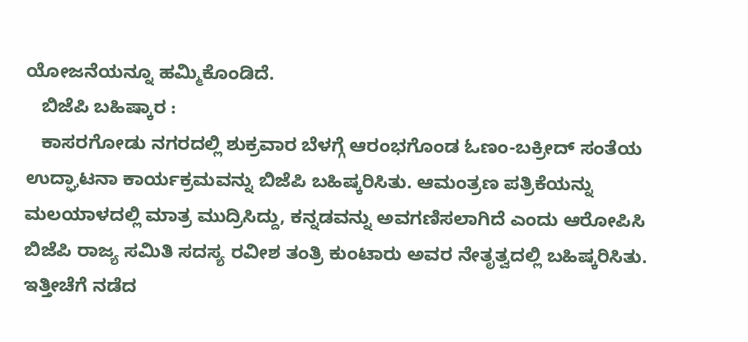ಯೋಜನೆಯನ್ನೂ ಹಮ್ಮಿಕೊಂಡಿದೆ.
   ಬಿಜೆಪಿ ಬಹಿಷ್ಕಾರ :
   ಕಾಸರಗೋಡು ನಗರದಲ್ಲಿ ಶುಕ್ರವಾರ ಬೆಳಗ್ಗೆ ಆರಂಭಗೊಂಡ ಓಣಂ-ಬಕ್ರೀದ್ ಸಂತೆಯ ಉದ್ಘಾಟನಾ ಕಾರ್ಯಕ್ರಮವನ್ನು ಬಿಜೆಪಿ ಬಹಿಷ್ಕರಿಸಿತು. ಆಮಂತ್ರಣ ಪತ್ರಿಕೆಯನ್ನು ಮಲಯಾಳದಲ್ಲಿ ಮಾತ್ರ ಮುದ್ರಿಸಿದ್ದು, ಕನ್ನಡವನ್ನು ಅವಗಣಿಸಲಾಗಿದೆ ಎಂದು ಆರೋಪಿಸಿ ಬಿಜೆಪಿ ರಾಜ್ಯ ಸಮಿತಿ ಸದಸ್ಯ ರವೀಶ ತಂತ್ರಿ ಕುಂಟಾರು ಅವರ ನೇತೃತ್ವದಲ್ಲಿ ಬಹಿಷ್ಕರಿಸಿತು. ಇತ್ತೀಚೆಗೆ ನಡೆದ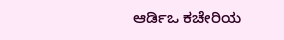ಆರ್ಡಿಒ ಕಚೇರಿಯ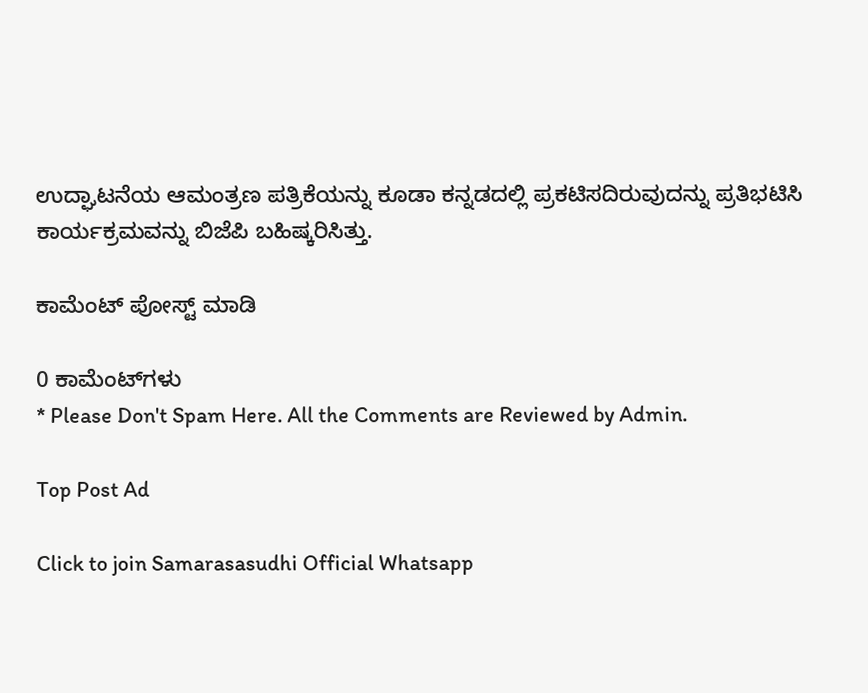ಉದ್ಘಾಟನೆಯ ಆಮಂತ್ರಣ ಪತ್ರಿಕೆಯನ್ನು ಕೂಡಾ ಕನ್ನಡದಲ್ಲಿ ಪ್ರಕಟಿಸದಿರುವುದನ್ನು ಪ್ರತಿಭಟಿಸಿ ಕಾರ್ಯಕ್ರಮವನ್ನು ಬಿಜೆಪಿ ಬಹಿಷ್ಕರಿಸಿತ್ತು.

ಕಾಮೆಂಟ್‌‌ ಪೋಸ್ಟ್‌ ಮಾಡಿ

0 ಕಾಮೆಂಟ್‌ಗಳು
* Please Don't Spam Here. All the Comments are Reviewed by Admin.

Top Post Ad

Click to join Samarasasudhi Official Whatsapp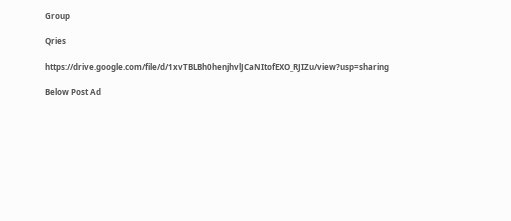Group

Qries

https://drive.google.com/file/d/1xvTBLBh0henjhvlJCaNItofEXO_RJIZu/view?usp=sharing

Below Post Ad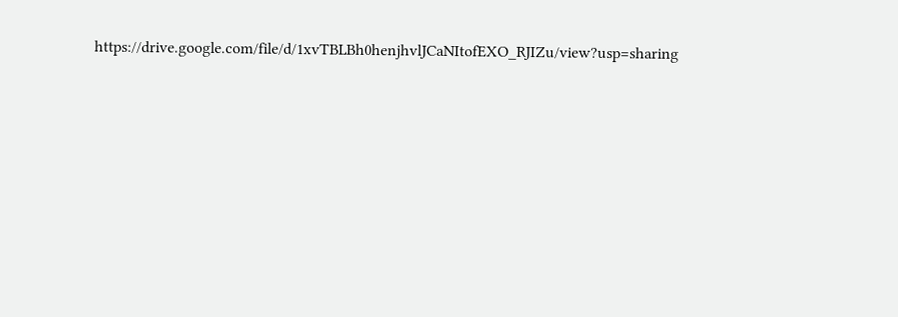https://drive.google.com/file/d/1xvTBLBh0henjhvlJCaNItofEXO_RJIZu/view?usp=sharing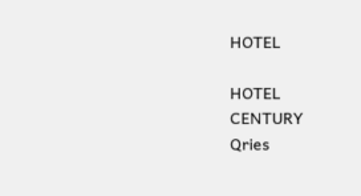HOTEL

HOTEL
CENTURY
Qries